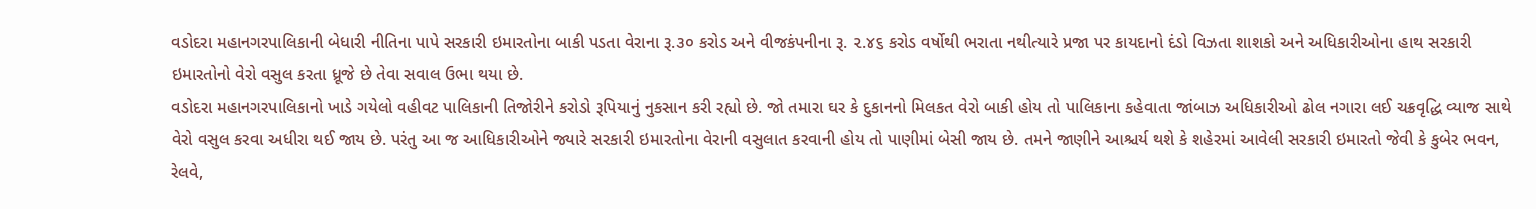વડોદરા મહાનગરપાલિકાની બેધારી નીતિના પાપે સરકારી ઇમારતોના બાકી પડતા વેરાના રૂ.૩૦ કરોડ અને વીજકંપનીના રૂ. ૨.૪૬ કરોડ વર્ષોથી ભરાતા નથીત્યારે પ્રજા પર કાયદાનો દંડો વિઝતા શાશકો અને અધિકારીઓના હાથ સરકારી ઇમારતોનો વેરો વસુલ કરતા ધ્રૂજે છે તેવા સવાલ ઉભા થયા છે.
વડોદરા મહાનગરપાલિકાનો ખાડે ગયેલો વહીવટ પાલિકાની તિજોરીને કરોડો રૂપિયાનું નુકસાન કરી રહ્યો છે. જો તમારા ઘર કે દુકાનનો મિલકત વેરો બાકી હોય તો પાલિકાના કહેવાતા જાંબાઝ અધિકારીઓ ઢોલ નગારા લઈ ચક્રવૃદ્ધિ વ્યાજ સાથે વેરો વસુલ કરવા અધીરા થઈ જાય છે. પરંતુ આ જ આધિકારીઓને જ્યારે સરકારી ઇમારતોના વેરાની વસુલાત કરવાની હોય તો પાણીમાં બેસી જાય છે. તમને જાણીને આશ્ચર્ય થશે કે શહેરમાં આવેલી સરકારી ઇમારતો જેવી કે કુબેર ભવન, રેલવે,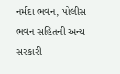નર્મદા ભવન, પોલીસ ભવન સહિતની અન્ય સરકારી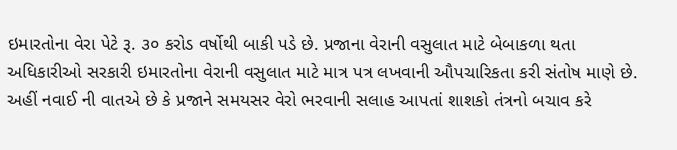ઇમારતોના વેરા પેટે રૂ. ૩૦ કરોડ વર્ષોથી બાકી પડે છે. પ્રજાના વેરાની વસુલાત માટે બેબાકળા થતા અધિકારીઓ સરકારી ઇમારતોના વેરાની વસુલાત માટે માત્ર પત્ર લખવાની ઔપચારિકતા કરી સંતોષ માણે છે. અહીં નવાઈ ની વાતએ છે કે પ્રજાને સમયસર વેરો ભરવાની સલાહ આપતાં શાશકો તંત્રનો બચાવ કરે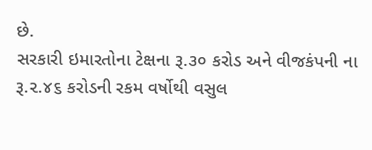છે.
સરકારી ઇમારતોના ટેક્ષના રૂ.૩૦ કરોડ અને વીજકંપની ના રૂ.૨.૪૬ કરોડની રકમ વર્ષોથી વસુલ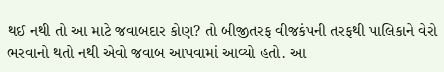થઈ નથી તો આ માટે જવાબદાર કોણ? તો બીજીતરફ વીજકંપની તરફથી પાલિકાને વેરો ભરવાનો થતો નથી એવો જવાબ આપવામાં આવ્યો હતો. આ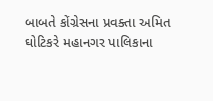બાબતે કોંગ્રેસના પ્રવક્તા અમિત ઘોટિકરે મહાનગર પાલિકાના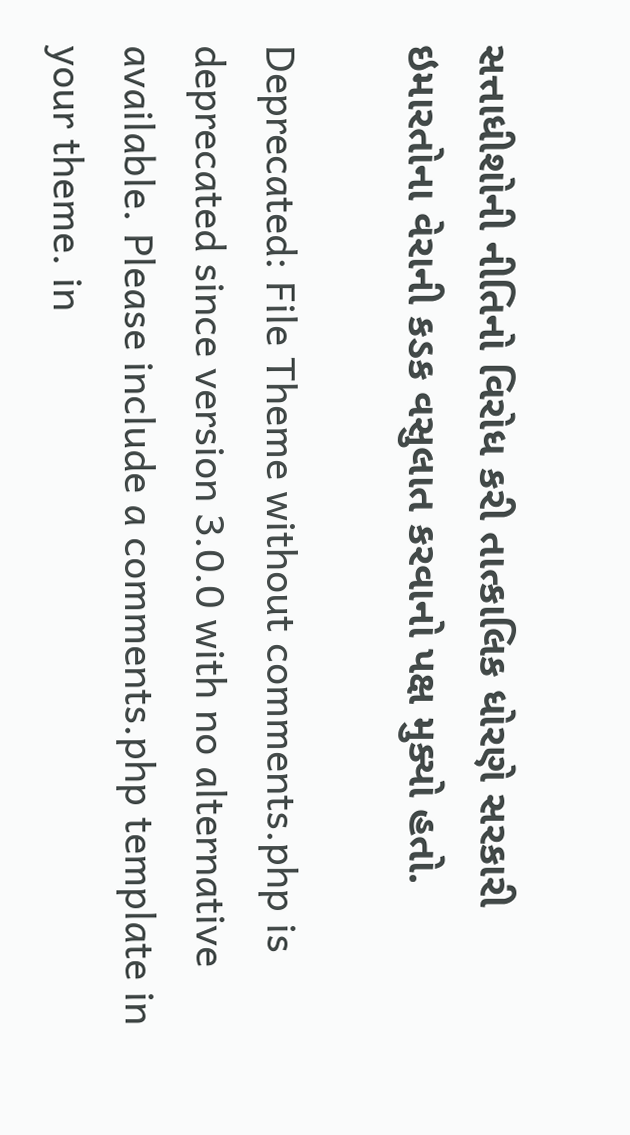સત્તાધીશોની નીતિનો વિરોધ કરી તાત્કાલિક ધોરણે સરકારી ઇમારતોના વેરાની કડક વસુલાત કરવાનો પક્ષ મુક્યો હતો.

Deprecated: File Theme without comments.php is deprecated since version 3.0.0 with no alternative available. Please include a comments.php template in your theme. in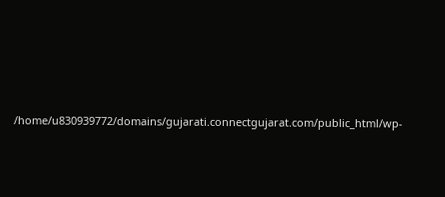/home/u830939772/domains/gujarati.connectgujarat.com/public_html/wp-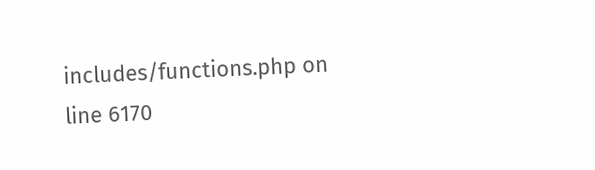includes/functions.php on line 6170